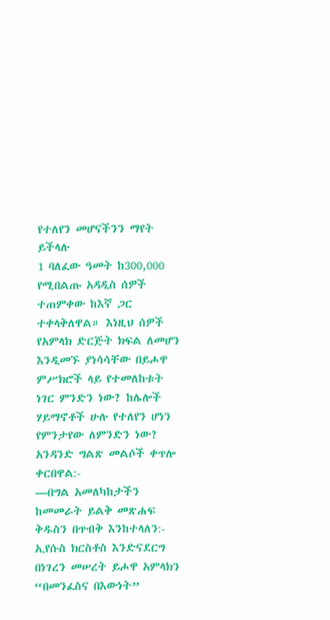የተለየን መሆናችንን ማየት ይችላሉ
1 ባለፈው ዓመት ከ300,000 የሚበልጡ አዳዲስ ሰዎች ተጠምቀው ከእኛ ጋር ተቀላቅለዋል። እነዚህ ሰዎች የአምላክ ድርጅት ክፍል ለመሆን እንዲመኙ ያነሳሳቸው በይሖዋ ምሥክሮች ላይ የተመለከቱት ነገር ምንድን ነው? ከሌሎች ሃይማኖቶች ሁሉ የተለየን ሆነን የምንታየው ለምንድን ነው? አንዳንድ ግልጽ መልሶች ቀጥሎ ቀርበዋል:-
—በግል አመለካከታችን ከመመራት ይልቅ መጽሐፍ ቅዱስን በጥብቅ እንከተላለን:- ኢየሱስ ክርስቶስ እንድናደርግ በነገረን መሠረት ይሖዋ አምላክን “በመንፈስና በእውነት”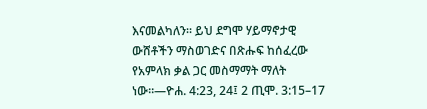እናመልካለን። ይህ ደግሞ ሃይማኖታዊ ውሸቶችን ማስወገድና በጽሑፍ ከሰፈረው የአምላክ ቃል ጋር መስማማት ማለት ነው።—ዮሐ. 4:23, 24፤ 2 ጢሞ. 3:15–17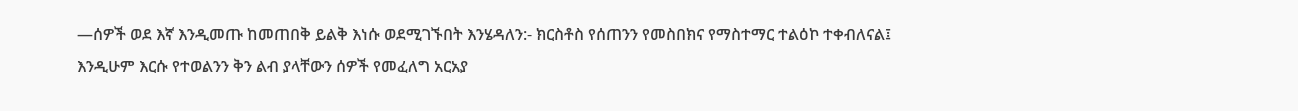—ሰዎች ወደ እኛ እንዲመጡ ከመጠበቅ ይልቅ እነሱ ወደሚገኙበት እንሄዳለን:- ክርስቶስ የሰጠንን የመስበክና የማስተማር ተልዕኮ ተቀብለናል፤ እንዲሁም እርሱ የተወልንን ቅን ልብ ያላቸውን ሰዎች የመፈለግ አርአያ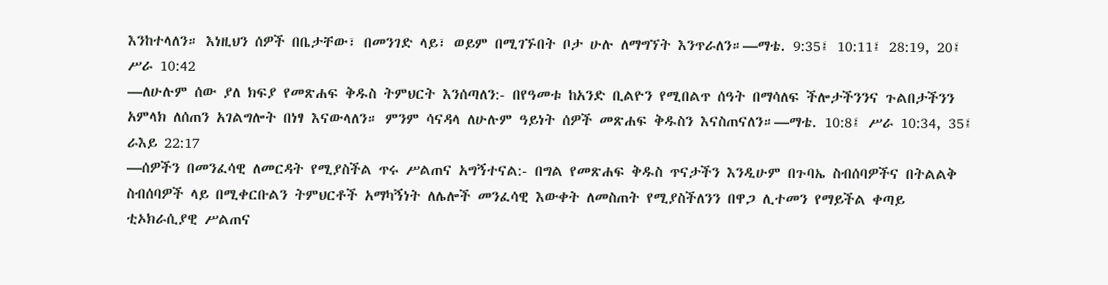እንከተላለን። እነዚህን ሰዎች በቤታቸው፣ በመንገድ ላይ፣ ወይም በሚገኙበት ቦታ ሁሉ ለማግኘት እንጥራለን።—ማቴ. 9:35፤ 10:11፤ 28:19, 20፤ ሥራ 10:42
—ለሁሉም ሰው ያለ ክፍያ የመጽሐፍ ቅዱስ ትምህርት እንሰጣለን:- በየዓመቱ ከአንድ ቢልዮን የሚበልጥ ሰዓት በማሳለፍ ችሎታችንንና ጉልበታችንን አምላክ ለሰጠን አገልግሎት በነፃ እናውላለን። ምንም ሳናዳላ ለሁሉም ዓይነት ሰዎች መጽሐፍ ቅዱስን እናስጠናለን።—ማቴ. 10:8፤ ሥራ 10:34, 35፤ ራእይ 22:17
—ሰዎችን በመንፈሳዊ ለመርዳት የሚያስችል ጥሩ ሥልጠና አግኝተናል:- በግል የመጽሐፍ ቅዱስ ጥናታችን እንዲሁም በጉባኤ ስብሰባዎችና በትልልቅ ስብሰባዎች ላይ በሚቀርቡልን ትምህርቶች አማካኝነት ለሌሎች መንፈሳዊ እውቀት ለመስጠት የሚያስችለንን በዋጋ ሊተመን የማይችል ቀጣይ ቲኦክራሲያዊ ሥልጠና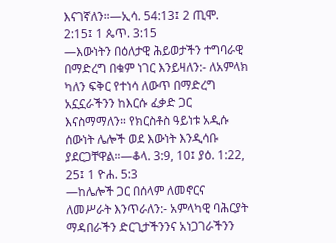እናገኛለን።—ኢሳ. 54:13፤ 2 ጢሞ. 2:15፤ 1 ጴጥ. 3:15
—እውነትን በዕለታዊ ሕይወታችን ተግባራዊ በማድረግ በቁም ነገር እንይዛለን:- ለአምላክ ካለን ፍቅር የተነሳ ለውጥ በማድረግ አኗኗራችንን ከእርሱ ፈቃድ ጋር እናስማማለን። የክርስቶስ ዓይነቱ አዲሱ ሰውነት ሌሎች ወደ እውነት እንዲሳቡ ያደርጋቸዋል።—ቆላ. 3:9, 10፤ ያዕ. 1:22, 25፤ 1 ዮሐ. 5:3
—ከሌሎች ጋር በሰላም ለመኖርና ለመሥራት እንጥራለን:- አምላካዊ ባሕርያት ማዳበራችን ድርጊታችንንና አነጋገራችንን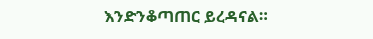እንድንቆጣጠር ይረዳናል።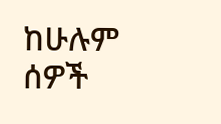ከሁሉም ሰዎች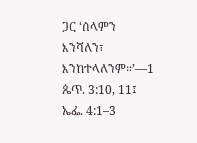ጋር ‘ሰላምን እንሻለን፣ እንከተላለንም።’—1 ጴጥ. 3:10, 11፤ ኤፌ. 4:1–3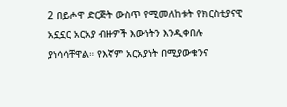2 በይሖዋ ድርጅት ውስጥ የሚመለከቱት የክርስቲያናዊ አኗኗር አርአያ ብዙዎች እውነትን እንዲቀበሉ ያነሳሳቸዋል። የእኛም አርአያነት በሚያውቁንና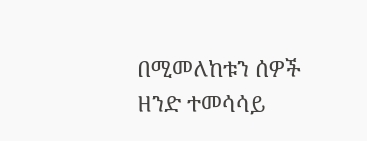በሚመለከቱን ሰዎች ዘንድ ተመሳሳይ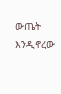ውጤት እንዲኖረው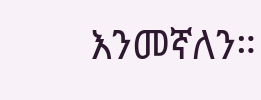እንመኛለን።